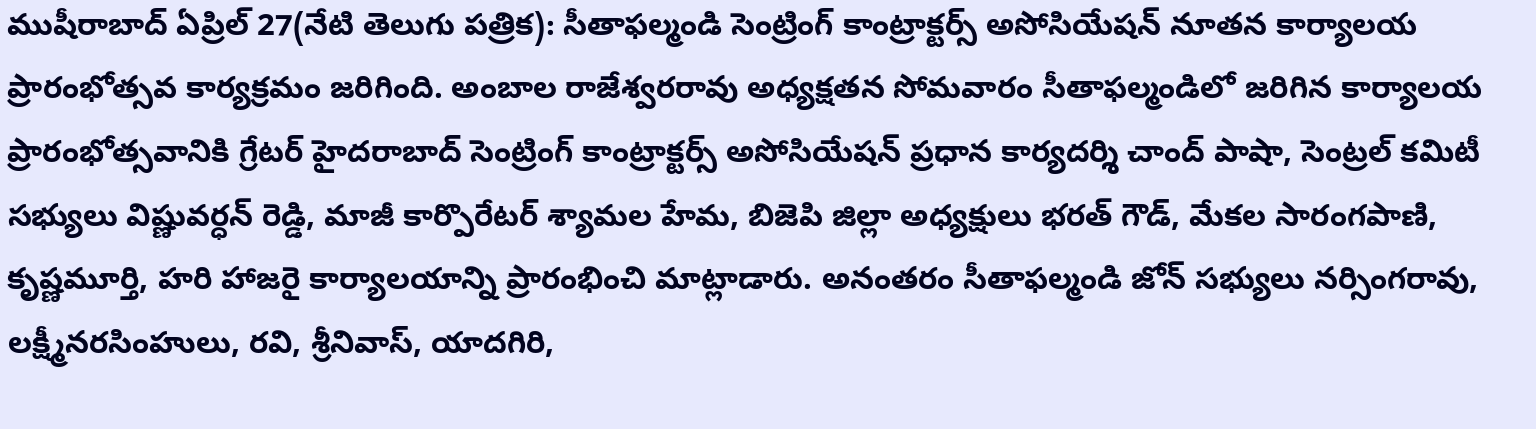ముషీరాబాద్ ఏప్రిల్ 27(నేటి తెలుగు పత్రిక): సీతాఫల్మండి సెంట్రింగ్ కాంట్రాక్టర్స్ అసోసియేషన్ నూతన కార్యాలయ ప్రారంభోత్సవ కార్యక్రమం జరిగింది. అంబాల రాజేశ్వరరావు అధ్యక్షతన సోమవారం సీతాఫల్మండిలో జరిగిన కార్యాలయ ప్రారంభోత్సవానికి గ్రేటర్ హైదరాబాద్ సెంట్రింగ్ కాంట్రాక్టర్స్ అసోసియేషన్ ప్రధాన కార్యదర్శి చాంద్ పాషా, సెంట్రల్ కమిటీ సభ్యులు విష్ణువర్ధన్ రెడ్డి, మాజీ కార్పొరేటర్ శ్యామల హేమ, బిజెపి జిల్లా అధ్యక్షులు భరత్ గౌడ్, మేకల సారంగపాణి, కృష్ణమూర్తి, హరి హాజరై కార్యాలయాన్ని ప్రారంభించి మాట్లాడారు. అనంతరం సీతాఫల్మండి జోన్ సభ్యులు నర్సింగరావు, లక్ష్మీనరసింహులు, రవి, శ్రీనివాస్, యాదగిరి,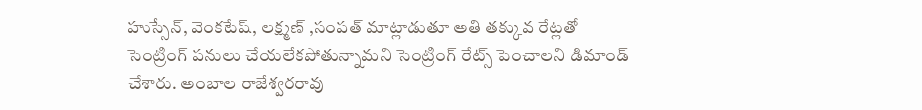హుస్సేన్, వెంకటేష్, లక్ష్మణ్ ,సంపత్ మాట్లాడుతూ అతి తక్కువ రేట్లతో సెంట్రింగ్ పనులు చేయలేకపోతున్నామని సెంట్రింగ్ రేట్స్ పెంచాలని డిమాండ్ చేశారు. అంబాల రాజేశ్వరరావు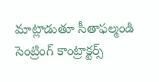మాట్లాడుతూ సీతాఫల్మండి సెంట్రింగ్ కాంట్రాక్టర్స్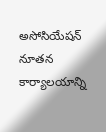అసోసియేషన్ నూతన కార్యాలయాన్ని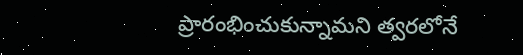ప్రారంభించుకున్నామని త్వరలోనే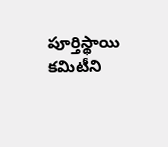పూర్తిస్థాయి కమిటీని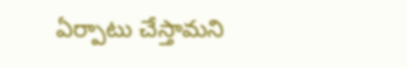ఏర్పాటు చేస్తామని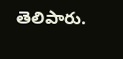తెలిపారు.